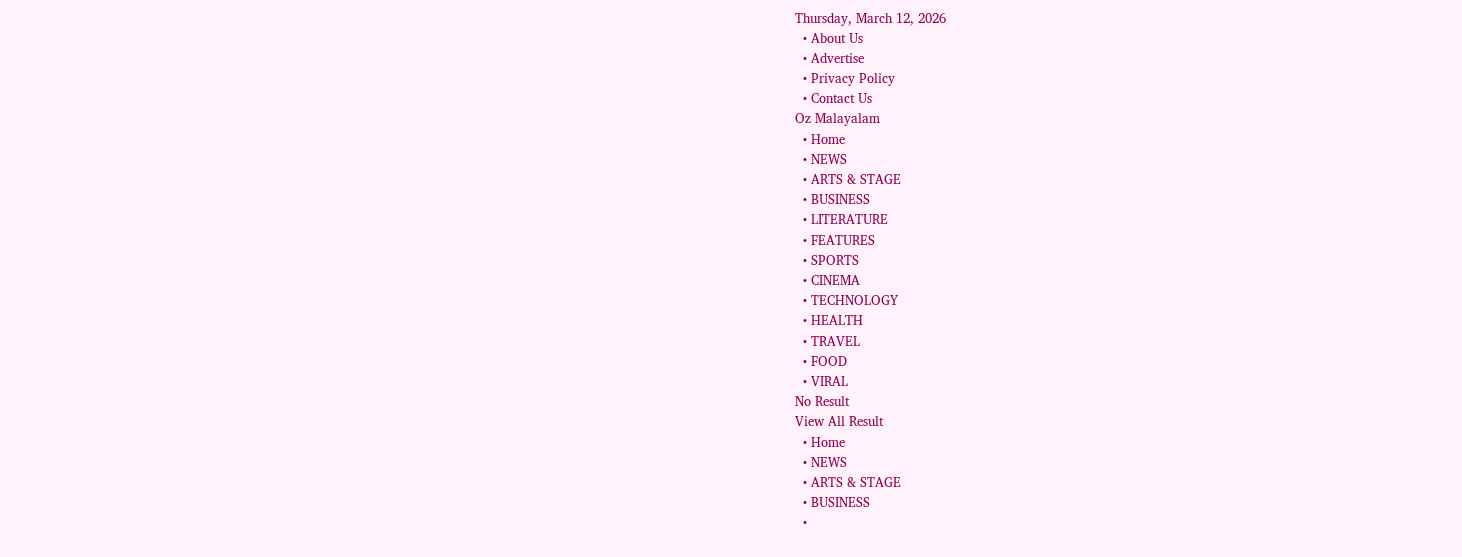Thursday, March 12, 2026
  • About Us
  • Advertise
  • Privacy Policy
  • Contact Us
Oz Malayalam
  • Home
  • NEWS
  • ARTS & STAGE
  • BUSINESS
  • LITERATURE
  • FEATURES
  • SPORTS
  • CINEMA
  • TECHNOLOGY
  • HEALTH
  • TRAVEL
  • FOOD
  • VIRAL
No Result
View All Result
  • Home
  • NEWS
  • ARTS & STAGE
  • BUSINESS
  •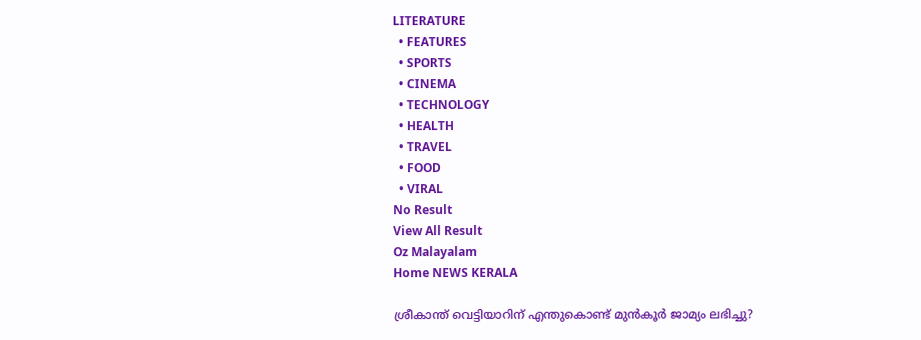LITERATURE
  • FEATURES
  • SPORTS
  • CINEMA
  • TECHNOLOGY
  • HEALTH
  • TRAVEL
  • FOOD
  • VIRAL
No Result
View All Result
Oz Malayalam
Home NEWS KERALA

ശ്രീകാന്ത് വെട്ടിയാറിന് എന്തുകൊണ്ട് മുൻകൂർ ജാമ്യം ലഭിച്ചു?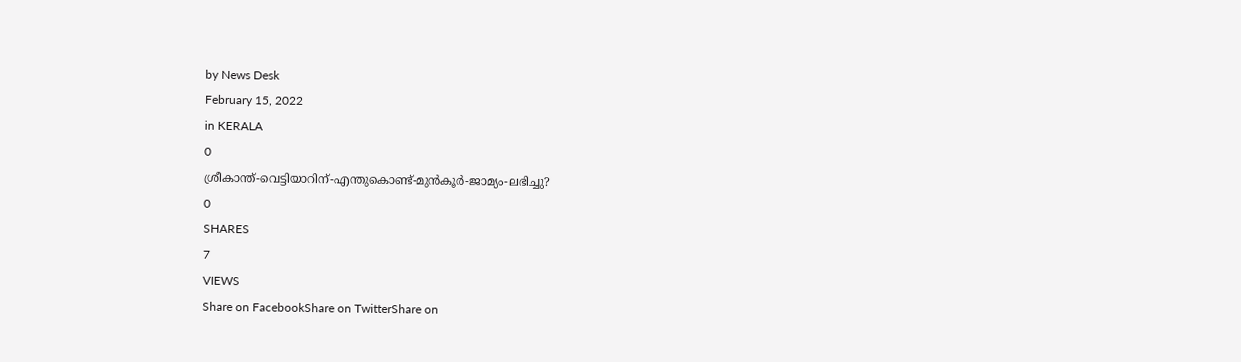by News Desk
February 15, 2022
in KERALA
0
ശ്രീകാന്ത്-വെട്ടിയാറിന്-എന്തുകൊണ്ട്-മുൻകൂർ-ജാമ്യം-ലഭിച്ചു?
0
SHARES
7
VIEWS
Share on FacebookShare on TwitterShare on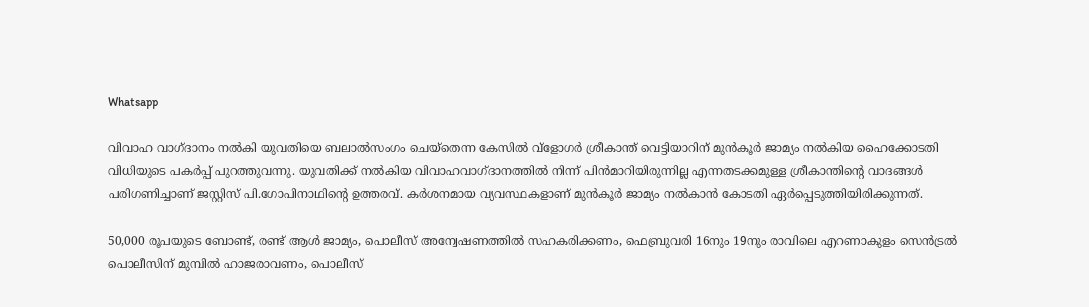Whatsapp

വിവാഹ വാഗ്ദാനം നൽകി യുവതിയെ ബലാൽസംഗം ചെയ്‌തെന്ന കേസിൽ വ്‌ളോഗർ ശ്രീകാന്ത് വെട്ടിയാറിന് മുൻകൂർ ജാമ്യം നൽകിയ ഹൈക്കോടതി വിധിയുടെ പകർപ്പ് പുറത്തുവന്നു. യുവതിക്ക് നൽകിയ വിവാഹവാഗ്ദാനത്തിൽ നിന്ന് പിൻമാറിയിരുന്നില്ല എന്നതടക്കമുള്ള ശ്രീകാന്തിന്റെ വാദങ്ങൾ പരിഗണിച്ചാണ് ജസ്റ്റിസ് പി.ഗോപിനാഥിന്റെ ഉത്തരവ്. കർശനമായ വ്യവസ്ഥകളാണ് മുൻകൂർ ജാമ്യം നൽകാൻ കോടതി ഏർപ്പെടുത്തിയിരിക്കുന്നത്.

50,000 രൂപയുടെ ബോണ്ട്, രണ്ട് ആൾ ജാമ്യം, പൊലീസ് അന്വേഷണത്തിൽ സഹകരിക്കണം, ഫെബ്രുവരി 16നും 19നും രാവിലെ എറണാകുളം സെൻട്രൽ പൊലീസിന് മുമ്പിൽ ഹാജരാവണം, പൊലീസ്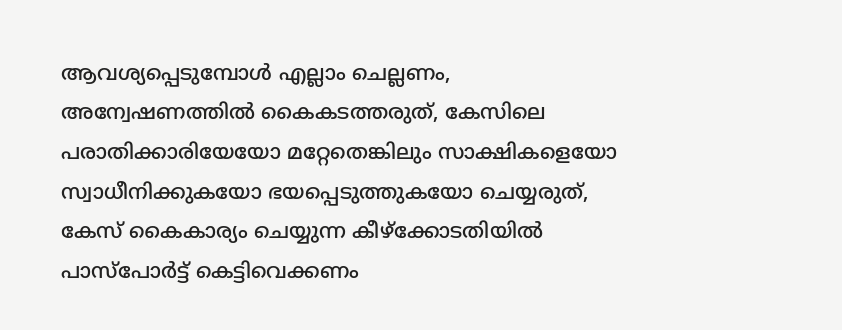ആവശ്യപ്പെടുമ്പോൾ എല്ലാം ചെല്ലണം, അന്വേഷണത്തിൽ കൈകടത്തരുത്, കേസിലെ പരാതിക്കാരിയേയോ മറ്റേതെങ്കിലും സാക്ഷികളെയോ സ്വാധീനിക്കുകയോ ഭയപ്പെടുത്തുകയോ ചെയ്യരുത്, കേസ് കൈകാര്യം ചെയ്യുന്ന കീഴ്‌ക്കോടതിയിൽ പാസ്‌പോർട്ട് കെട്ടിവെക്കണം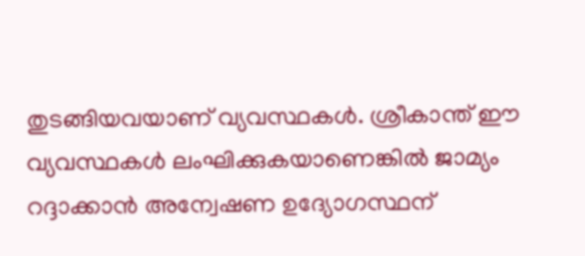തുടങ്ങിയവയാണ് വ്യവസ്ഥകൾ. ശ്രീകാന്ത് ഈ വ്യവസ്ഥകൾ ലംഘിക്കുകയാണെങ്കിൽ ജാമ്യം റദ്ദാക്കാൻ അന്വേഷണ ഉദ്യോഗസ്ഥന്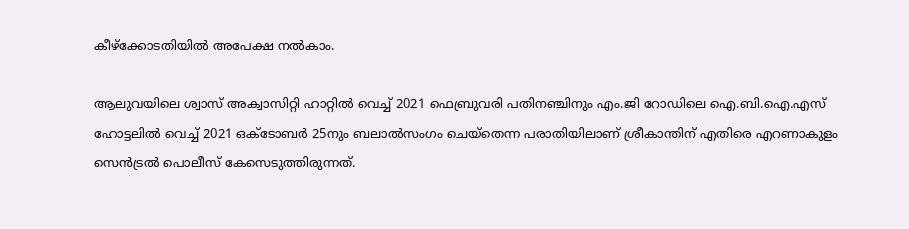കീഴ്‌ക്കോടതിയിൽ അപേക്ഷ നൽകാം.

ആലുവയിലെ ശ്വാസ് അക്വാസിറ്റി ഹാറ്റിൽ വെച്ച് 2021 ഫെബ്രുവരി പതിനഞ്ചിനും എം.ജി റോഡിലെ ഐ.ബി.ഐ.എസ് ഹോട്ടലിൽ വെച്ച് 2021 ഒക്ടോബർ 25നും ബലാൽസംഗം ചെയ്‌തെന്ന പരാതിയിലാണ് ശ്രീകാന്തിന് എതിരെ എറണാകുളം സെൻട്രൽ പൊലീസ് കേസെടുത്തിരുന്നത്.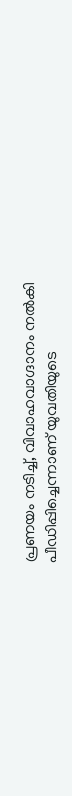പ്രണയം നടിച്ച്, വിവാഹവാഗ്ദാനം നൽകി പീഡിപ്പിച്ചെന്നാണ് യുവതിയുടെ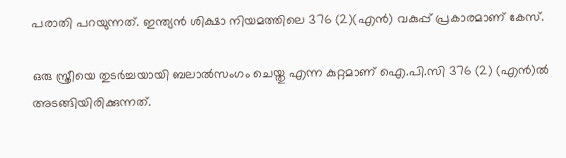പരാതി പറയുന്നത്. ഇന്ത്യൻ ശിക്ഷാ നിയമത്തിലെ 376 (2)(എൻ) വകുപ്പ് പ്രകാരമാണ് കേസ്.

ഒരു സ്ത്രീയെ തുടർച്ചയായി ബലാൽസംഗം ചെയ്തു എന്ന കുറ്റമാണ് ഐ.പി.സി 376 (2) (എൻ)ൽ അടങ്ങിയിരിക്കുന്നത്.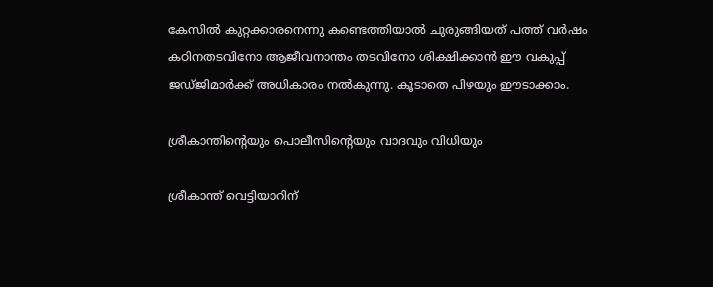കേസിൽ കുറ്റക്കാരനെന്നു കണ്ടെത്തിയാൽ ചുരുങ്ങിയത് പത്ത് വർഷം കഠിനതടവിനോ ആജീവനാന്തം തടവിനോ ശിക്ഷിക്കാൻ ഈ വകുപ്പ് ജഡ്ജിമാർക്ക് അധികാരം നൽകുന്നു. കൂടാതെ പിഴയും ഈടാക്കാം.

ശ്രീകാന്തിന്റെയും പൊലീസിന്റെയും വാദവും വിധിയും

ശ്രീകാന്ത് വെട്ടിയാറിന്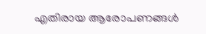എതിരായ ആരോപണങ്ങൾ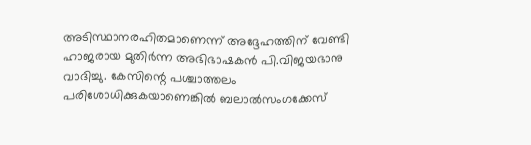അടിസ്ഥാനരഹിതമാണെന്ന് അദ്ദേഹത്തിന് വേണ്ടി ഹാജരായ മുതിർന്ന അഭിഭാഷകൻ പി.വിജയഭാനു വാദിച്ചു. കേസിന്റെ പശ്ചാത്തലം പരിശോധിക്കുകയാണെങ്കിൽ ബലാൽസംഗക്കേസ്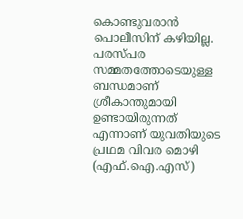കൊണ്ടുവരാൻ പൊലീസിന് കഴിയില്ല. പരസ്പര സമ്മതത്തോടെയുള്ള ബന്ധമാണ് ശ്രീകാന്തുമായി ഉണ്ടായിരുന്നത് എന്നാണ് യുവതിയുടെ പ്രഥമ വിവര മൊഴി (എഫ്.ഐ.എസ്)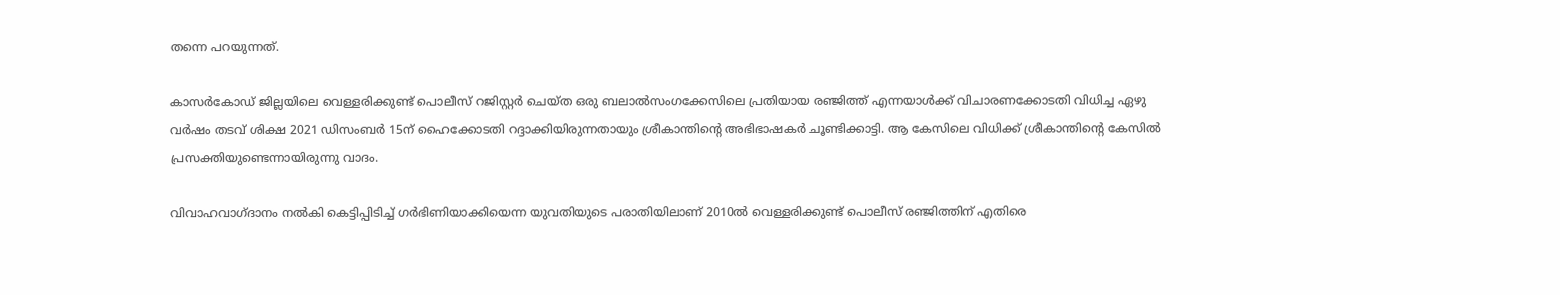തന്നെ പറയുന്നത്.

കാസർകോഡ് ജില്ലയിലെ വെള്ളരിക്കുണ്ട് പൊലീസ് റജിസ്റ്റർ ചെയ്ത ഒരു ബലാൽസംഗക്കേസിലെ പ്രതിയായ രഞ്ജിത്ത് എന്നയാൾക്ക് വിചാരണക്കോടതി വിധിച്ച ഏഴു വർഷം തടവ് ശിക്ഷ 2021 ഡിസംബർ 15ന് ഹൈക്കോടതി റദ്ദാക്കിയിരുന്നതായും ശ്രീകാന്തിന്റെ അഭിഭാഷകർ ചൂണ്ടിക്കാട്ടി. ആ കേസിലെ വിധിക്ക് ശ്രീകാന്തിന്റെ കേസിൽ പ്രസക്തിയുണ്ടെന്നായിരുന്നു വാദം.

വിവാഹവാഗ്ദാനം നൽകി കെട്ടിപ്പിടിച്ച് ഗർഭിണിയാക്കിയെന്ന യുവതിയുടെ പരാതിയിലാണ് 2010ൽ വെള്ളരിക്കുണ്ട് പൊലീസ് രഞ്ജിത്തിന് എതിരെ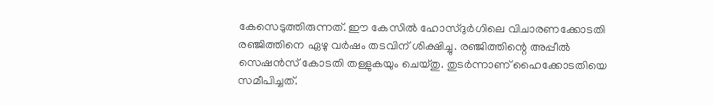കേസെടുത്തിരുന്നത്. ഈ കേസിൽ ഹോസ്ദുർഗിലെ വിചാരണക്കോടതി രഞ്ജിത്തിനെ ഏഴു വർഷം തടവിന് ശിക്ഷിച്ചു. രഞ്ജിത്തിന്റെ അപ്പീൽ സെഷൻസ് കോടതി തള്ളുകയും ചെയ്തു. തുടർന്നാണ് ഹൈക്കോടതിയെ സമീപിച്ചത്.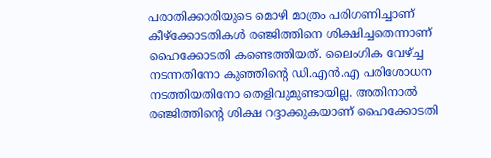പരാതിക്കാരിയുടെ മൊഴി മാത്രം പരിഗണിച്ചാണ് കീഴ്‌ക്കോടതികൾ രഞ്ജിത്തിനെ ശിക്ഷിച്ചതെന്നാണ് ഹൈക്കോടതി കണ്ടെത്തിയത്. ലൈംഗിക വേഴ്ച്ച നടന്നതിനോ കുഞ്ഞിന്റെ ഡി.എൻ.എ പരിശോധന നടത്തിയതിനോ തെളിവുമുണ്ടായില്ല. അതിനാൽ രഞ്ജിത്തിന്റെ ശിക്ഷ റദ്ദാക്കുകയാണ് ഹൈക്കോടതി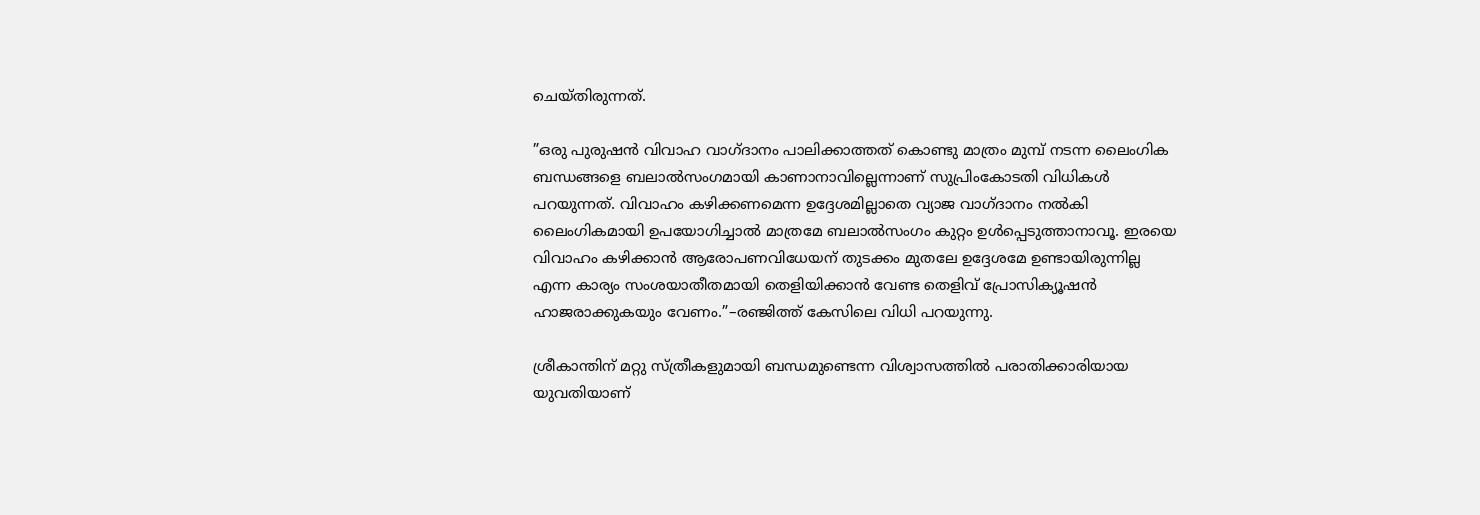ചെയ്തിരുന്നത്.

”ഒരു പുരുഷൻ വിവാഹ വാഗ്ദാനം പാലിക്കാത്തത് കൊണ്ടു മാത്രം മുമ്പ് നടന്ന ലൈംഗിക ബന്ധങ്ങളെ ബലാൽസംഗമായി കാണാനാവില്ലെന്നാണ് സുപ്രിംകോടതി വിധികൾ പറയുന്നത്. വിവാഹം കഴിക്കണമെന്ന ഉദ്ദേശമില്ലാതെ വ്യാജ വാഗ്ദാനം നൽകി ലൈംഗികമായി ഉപയോഗിച്ചാൽ മാത്രമേ ബലാൽസംഗം കുറ്റം ഉൾപ്പെടുത്താനാവൂ. ഇരയെ വിവാഹം കഴിക്കാൻ ആരോപണവിധേയന് തുടക്കം മുതലേ ഉദ്ദേശമേ ഉണ്ടായിരുന്നില്ല എന്ന കാര്യം സംശയാതീതമായി തെളിയിക്കാൻ വേണ്ട തെളിവ് പ്രോസിക്യൂഷൻ ഹാജരാക്കുകയും വേണം.”–രഞ്ജിത്ത് കേസിലെ വിധി പറയുന്നു.

ശ്രീകാന്തിന് മറ്റു സ്ത്രീകളുമായി ബന്ധമുണ്ടെന്ന വിശ്വാസത്തിൽ പരാതിക്കാരിയായ യുവതിയാണ്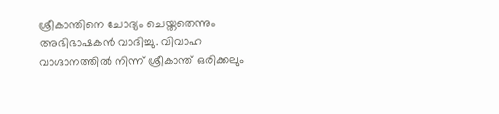ശ്രീകാന്തിനെ ചോദ്യം ചെയ്തതെന്നും അഭിഭാഷകൻ വാദിച്ചു. വിവാഹ വാഗ്ദാനത്തിൽ നിന്ന് ശ്രീകാന്ത് ഒരിക്കലും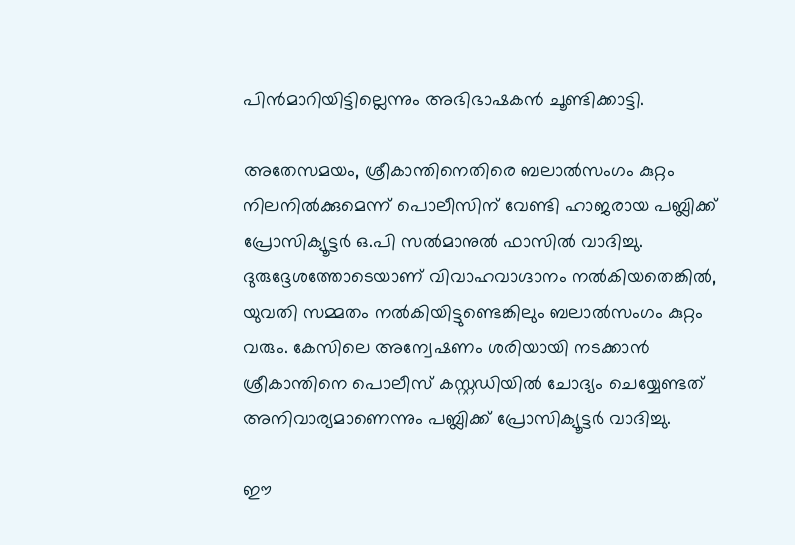പിൻമാറിയിട്ടില്ലെന്നും അഭിഭാഷകൻ ചൂണ്ടിക്കാട്ടി.

അതേസമയം, ശ്രീകാന്തിനെതിരെ ബലാൽസംഗം കുറ്റം നിലനിൽക്കുമെന്ന് പൊലീസിന് വേണ്ടി ഹാജരായ പബ്ലിക്ക് പ്രോസിക്യൂട്ടർ ഒ.പി സൽമാനുൽ ഫാസിൽ വാദിച്ചു. ദുരുദ്ദേശത്തോടെയാണ് വിവാഹവാഗ്ദാനം നൽകിയതെങ്കിൽ, യുവതി സമ്മതം നൽകിയിട്ടുണ്ടെങ്കിലും ബലാൽസംഗം കുറ്റം വരും. കേസിലെ അന്വേഷണം ശരിയായി നടക്കാൻ ശ്രീകാന്തിനെ പൊലീസ് കസ്റ്റഡിയിൽ ചോദ്യം ചെയ്യേണ്ടത് അനിവാര്യമാണെന്നും പബ്ലിക്ക് പ്രോസിക്യൂട്ടർ വാദിച്ചു.

ഈ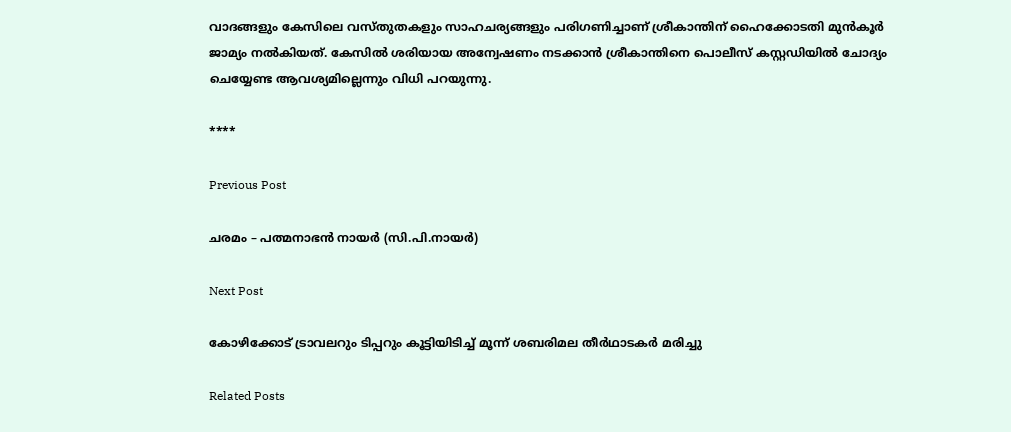വാദങ്ങളും കേസിലെ വസ്തുതകളും സാഹചര്യങ്ങളും പരിഗണിച്ചാണ് ശ്രീകാന്തിന് ഹൈക്കോടതി മുൻകൂർ ജാമ്യം നൽകിയത്. കേസിൽ ശരിയായ അന്വേഷണം നടക്കാൻ ശ്രീകാന്തിനെ പൊലീസ് കസ്റ്റഡിയിൽ ചോദ്യം ചെയ്യേണ്ട ആവശ്യമില്ലെന്നും വിധി പറയുന്നു.

****

Previous Post

ചരമം – പത്മനാഭന്‍ നായര്‍ (സി.പി.നായര്‍)

Next Post

കോഴിക്കോട് ട്രാവലറും ടിപ്പറും കൂട്ടിയിടിച്ച് മൂന്ന് ശബരിമല തീര്‍ഥാടകര്‍ മരിച്ചു

Related Posts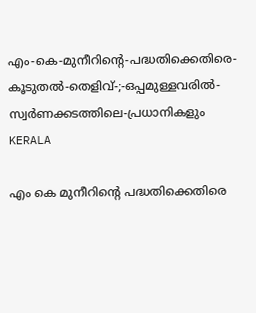എം-കെ-മുനീറിന്റെ-പദ്ധതിക്കെതിരെ-കൂടുതൽ-തെളിവ്‌-;-ഒപ്പമുള്ളവരിൽ-
സ്വർണക്കടത്തിലെ-പ്രധാനികളും
KERALA

എം കെ മുനീറിന്റെ പദ്ധതിക്കെതിരെ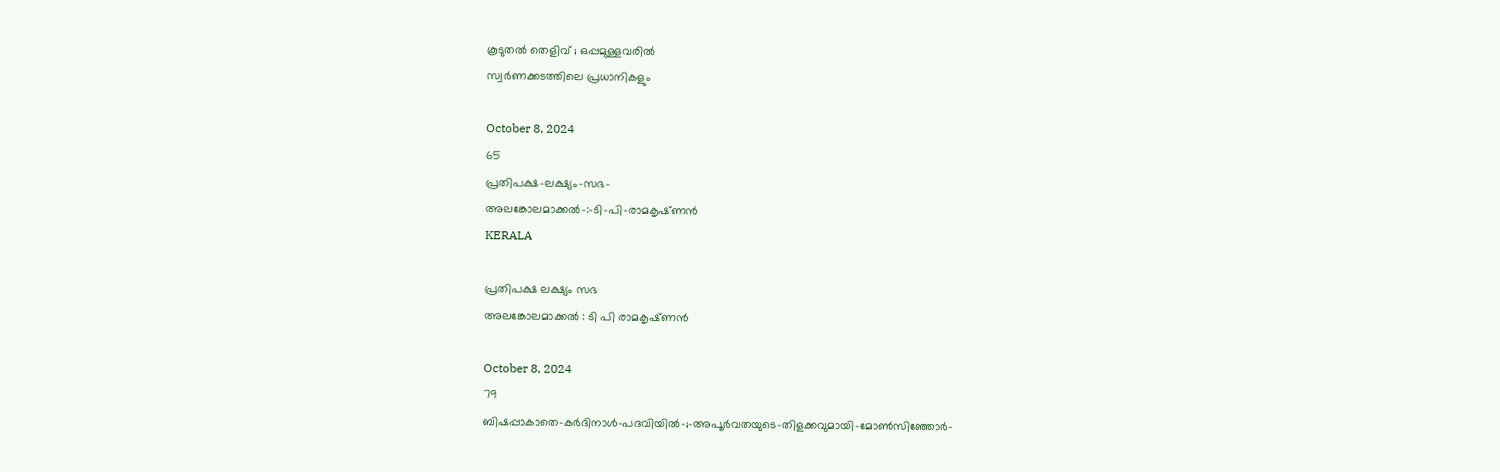കൂടുതൽ തെളിവ്‌ ; ഒപ്പമുള്ളവരിൽ
സ്വർണക്കടത്തിലെ പ്രധാനികളും

October 8, 2024
65
പ്രതിപക്ഷ-ലക്ഷ്യം-സഭ-
അലങ്കോലമാക്കൽ-:-ടി-പി-രാമകൃഷ്‌ണൻ
KERALA

പ്രതിപക്ഷ ലക്ഷ്യം സഭ
അലങ്കോലമാക്കൽ : ടി പി രാമകൃഷ്‌ണൻ

October 8, 2024
79
ബിഷപ്പാകാതെ-കർദിനാൾ-പദവിയിൽ-;-അപൂർവതയുടെ-തിളക്കവുമായി-മോൺസിഞ്ഞോർ-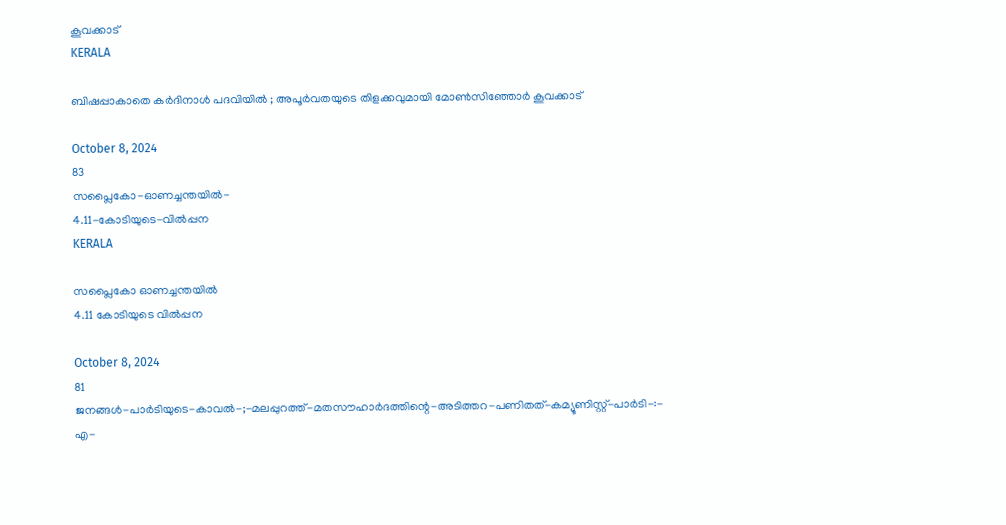കൂവക്കാട്‌
KERALA

ബിഷപ്പാകാതെ കർദിനാൾ പദവിയിൽ ; അപൂർവതയുടെ തിളക്കവുമായി മോൺസിഞ്ഞോർ കൂവക്കാട്‌

October 8, 2024
83
സപ്ലൈകോ-ഓണച്ചന്തയിൽ-
4.11-കോടിയുടെ-വിൽപ്പന
KERALA

സപ്ലൈകോ ഓണച്ചന്തയിൽ
4.11 കോടിയുടെ വിൽപ്പന

October 8, 2024
81
ജനങ്ങൾ-പാർടിയുടെ-കാവൽ-;-മലപ്പുറത്ത്-മതസൗഹാർദത്തിന്റെ-അടിത്തറ-പണിതത്-കമ്യൂണിസ്റ്റ്-പാർടി-:-
എ-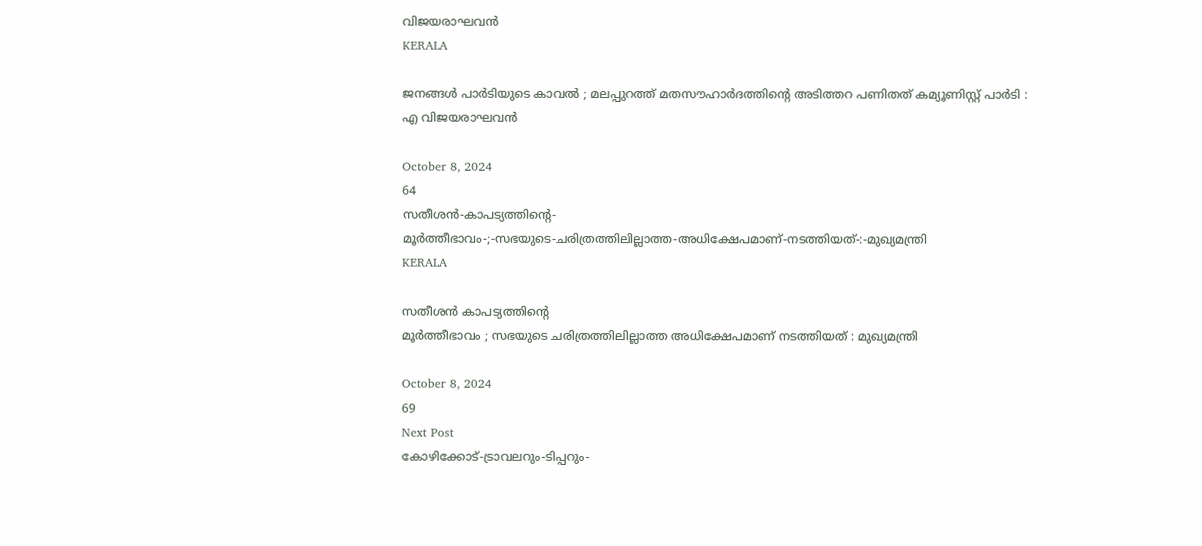വിജയരാഘവൻ
KERALA

ജനങ്ങൾ പാർടിയുടെ കാവൽ ; മലപ്പുറത്ത് മതസൗഹാർദത്തിന്റെ അടിത്തറ പണിതത് കമ്യൂണിസ്റ്റ് പാർടി :
എ വിജയരാഘവൻ

October 8, 2024
64
സതീശൻ-കാപട്യത്തിന്റെ-
മൂർത്തീഭാവം-;-സഭയുടെ-ചരിത്രത്തിലില്ലാത്ത-അധിക്ഷേപമാണ്‌-നടത്തിയത്‌-:-മുഖ്യമന്ത്രി
KERALA

സതീശൻ കാപട്യത്തിന്റെ
മൂർത്തീഭാവം ; സഭയുടെ ചരിത്രത്തിലില്ലാത്ത അധിക്ഷേപമാണ്‌ നടത്തിയത്‌ : മുഖ്യമന്ത്രി

October 8, 2024
69
Next Post
കോഴിക്കോട്-ട്രാവലറും-ടിപ്പറും-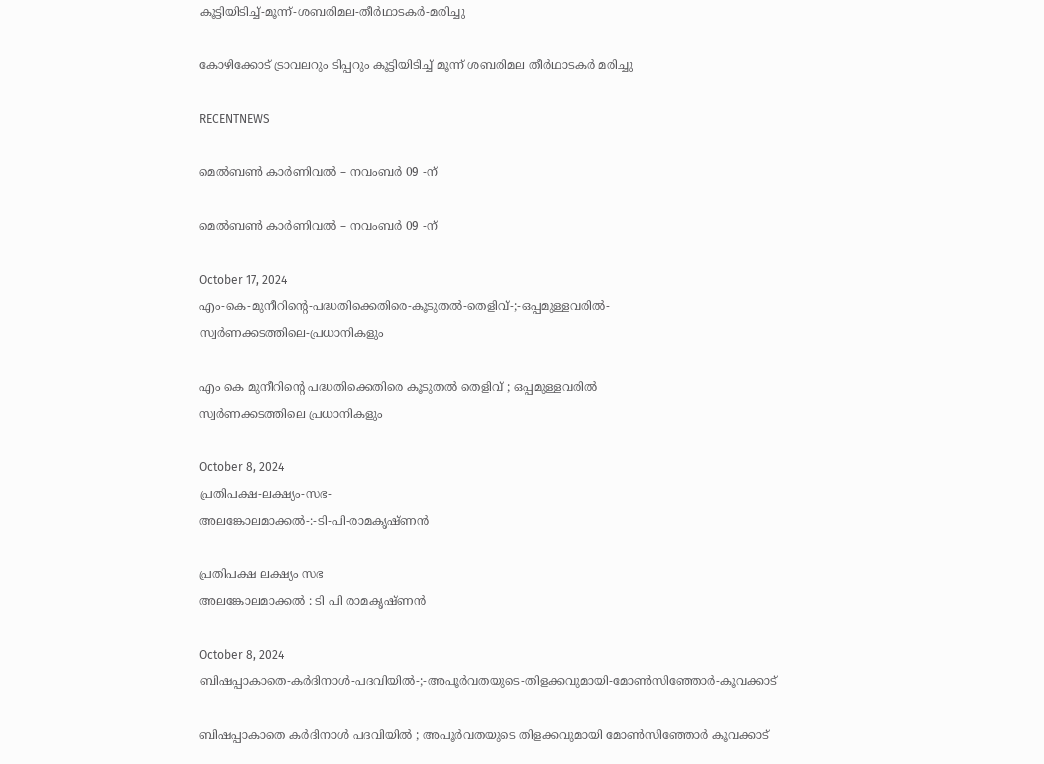കൂട്ടിയിടിച്ച്-മൂന്ന്-ശബരിമല-തീര്‍ഥാടകര്‍-മരിച്ചു

കോഴിക്കോട് ട്രാവലറും ടിപ്പറും കൂട്ടിയിടിച്ച് മൂന്ന് ശബരിമല തീര്‍ഥാടകര്‍ മരിച്ചു

RECENTNEWS

മെൽബൺ കാർണിവൽ – നവംബർ 09 -ന്

മെൽബൺ കാർണിവൽ – നവംബർ 09 -ന്

October 17, 2024
എം-കെ-മുനീറിന്റെ-പദ്ധതിക്കെതിരെ-കൂടുതൽ-തെളിവ്‌-;-ഒപ്പമുള്ളവരിൽ-
സ്വർണക്കടത്തിലെ-പ്രധാനികളും

എം കെ മുനീറിന്റെ പദ്ധതിക്കെതിരെ കൂടുതൽ തെളിവ്‌ ; ഒപ്പമുള്ളവരിൽ
സ്വർണക്കടത്തിലെ പ്രധാനികളും

October 8, 2024
പ്രതിപക്ഷ-ലക്ഷ്യം-സഭ-
അലങ്കോലമാക്കൽ-:-ടി-പി-രാമകൃഷ്‌ണൻ

പ്രതിപക്ഷ ലക്ഷ്യം സഭ
അലങ്കോലമാക്കൽ : ടി പി രാമകൃഷ്‌ണൻ

October 8, 2024
ബിഷപ്പാകാതെ-കർദിനാൾ-പദവിയിൽ-;-അപൂർവതയുടെ-തിളക്കവുമായി-മോൺസിഞ്ഞോർ-കൂവക്കാട്‌

ബിഷപ്പാകാതെ കർദിനാൾ പദവിയിൽ ; അപൂർവതയുടെ തിളക്കവുമായി മോൺസിഞ്ഞോർ കൂവക്കാട്‌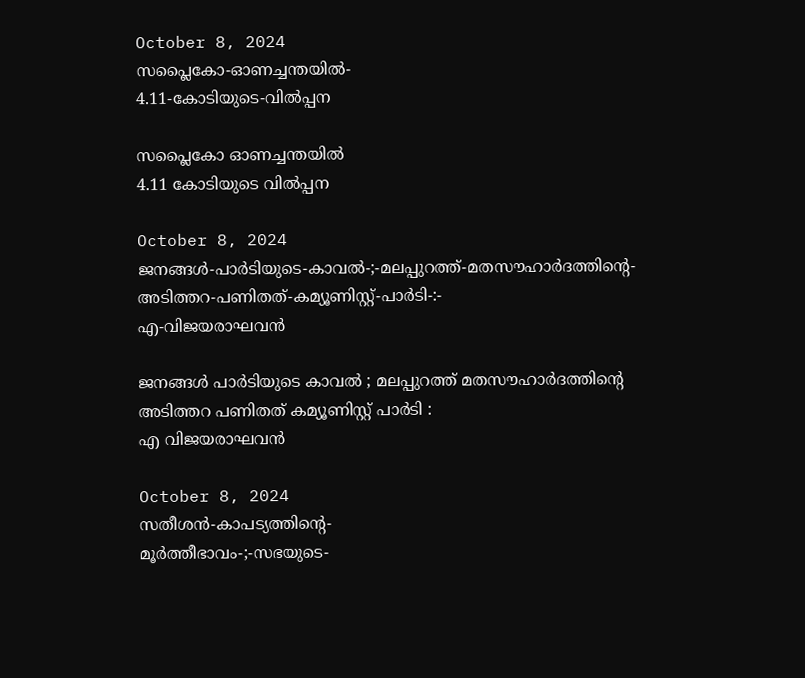October 8, 2024
സപ്ലൈകോ-ഓണച്ചന്തയിൽ-
4.11-കോടിയുടെ-വിൽപ്പന

സപ്ലൈകോ ഓണച്ചന്തയിൽ
4.11 കോടിയുടെ വിൽപ്പന

October 8, 2024
ജനങ്ങൾ-പാർടിയുടെ-കാവൽ-;-മലപ്പുറത്ത്-മതസൗഹാർദത്തിന്റെ-അടിത്തറ-പണിതത്-കമ്യൂണിസ്റ്റ്-പാർടി-:-
എ-വിജയരാഘവൻ

ജനങ്ങൾ പാർടിയുടെ കാവൽ ; മലപ്പുറത്ത് മതസൗഹാർദത്തിന്റെ അടിത്തറ പണിതത് കമ്യൂണിസ്റ്റ് പാർടി :
എ വിജയരാഘവൻ

October 8, 2024
സതീശൻ-കാപട്യത്തിന്റെ-
മൂർത്തീഭാവം-;-സഭയുടെ-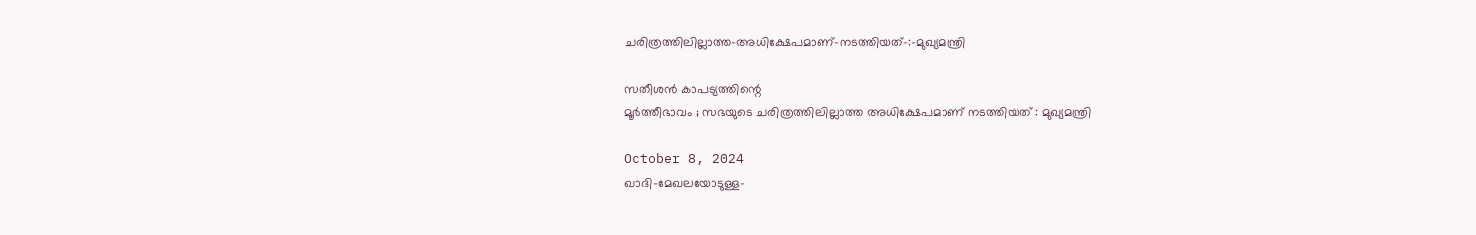ചരിത്രത്തിലില്ലാത്ത-അധിക്ഷേപമാണ്‌-നടത്തിയത്‌-:-മുഖ്യമന്ത്രി

സതീശൻ കാപട്യത്തിന്റെ
മൂർത്തീഭാവം ; സഭയുടെ ചരിത്രത്തിലില്ലാത്ത അധിക്ഷേപമാണ്‌ നടത്തിയത്‌ : മുഖ്യമന്ത്രി

October 8, 2024
ഖാദി-മേഖലയോടുള്ള-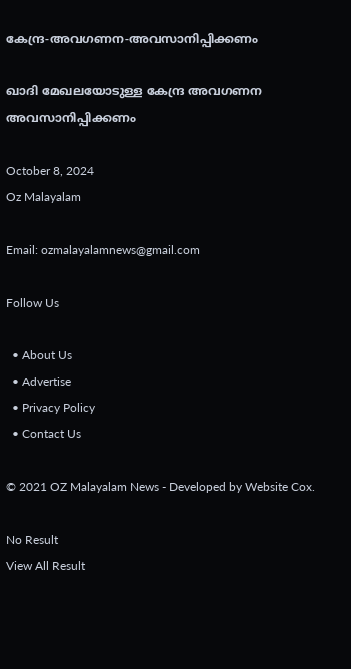കേന്ദ്ര-അവഗണന-അവസാനിപ്പിക്കണം

ഖാദി മേഖലയോടുള്ള കേന്ദ്ര അവഗണന അവസാനിപ്പിക്കണം

October 8, 2024
Oz Malayalam

Email: ozmalayalamnews@gmail.com

Follow Us

  • About Us
  • Advertise
  • Privacy Policy
  • Contact Us

© 2021 OZ Malayalam News - Developed by Website Cox.

No Result
View All Result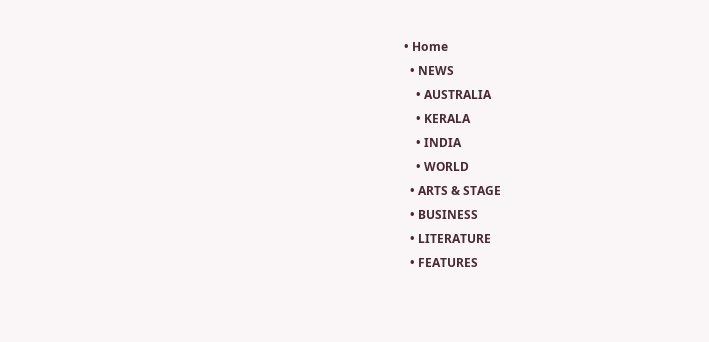• Home
  • NEWS
    • AUSTRALIA
    • KERALA
    • INDIA
    • WORLD
  • ARTS & STAGE
  • BUSINESS
  • LITERATURE
  • FEATURES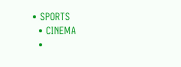• SPORTS
  • CINEMA
  •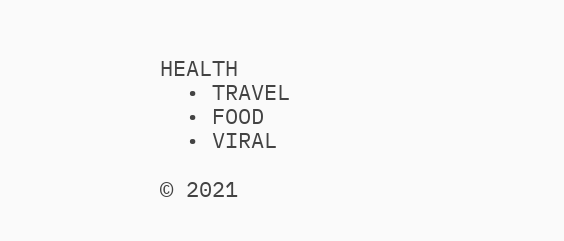HEALTH
  • TRAVEL
  • FOOD
  • VIRAL

© 2021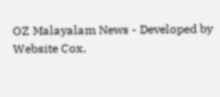OZ Malayalam News - Developed by Website Cox.